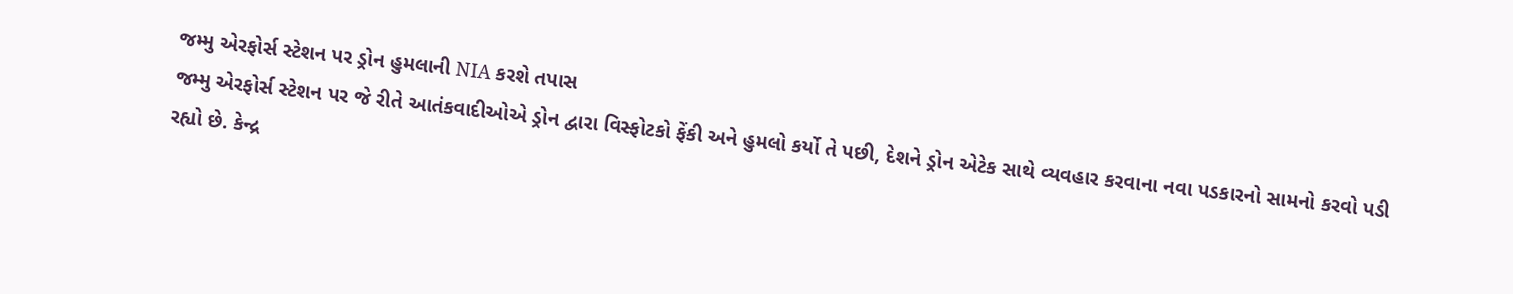જમ્મુ એરફોર્સ સ્ટેશન પર ડ્રોન હુમલાની NIA કરશે તપાસ
જમ્મુ એરફોર્સ સ્ટેશન પર જે રીતે આતંકવાદીઓએ ડ્રોન દ્વારા વિસ્ફોટકો ફેંકી અને હુમલો કર્યો તે પછી, દેશને ડ્રોન એટેક સાથે વ્યવહાર કરવાના નવા પડકારનો સામનો કરવો પડી રહ્યો છે. કેન્દ્ર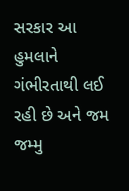સરકાર આ હુમલાને ગંભીરતાથી લઈ રહી છે અને જમ
જમ્મુ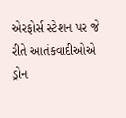એરફોર્સ સ્ટેશન પર જે રીતે આતંકવાદીઓએ ડ્રોન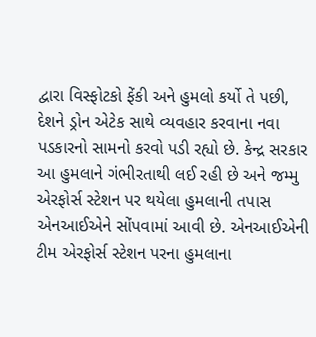દ્વારા વિસ્ફોટકો ફેંકી અને હુમલો કર્યો તે પછી, દેશને ડ્રોન એટેક સાથે વ્યવહાર કરવાના નવા પડકારનો સામનો કરવો પડી રહ્યો છે. કેન્દ્ર સરકાર આ હુમલાને ગંભીરતાથી લઈ રહી છે અને જમ્મુ એરફોર્સ સ્ટેશન પર થયેલા હુમલાની તપાસ એનઆઈએને સોંપવામાં આવી છે. એનઆઈએની ટીમ એરફોર્સ સ્ટેશન પરના હુમલાના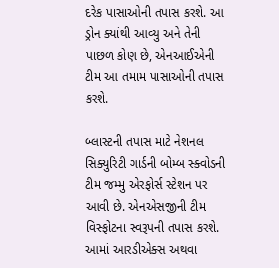દરેક પાસાઓની તપાસ કરશે. આ ડ્રોન ક્યાંથી આવ્યુ અને તેની પાછળ કોણ છે, એનઆઈએની ટીમ આ તમામ પાસાઓની તપાસ કરશે.

બ્લાસ્ટની તપાસ માટે નેશનલ સિક્યુરિટી ગાર્ડની બોમ્બ સ્ક્વોડની ટીમ જમ્મુ એરફોર્સ સ્ટેશન પર આવી છે. એનએસજીની ટીમ વિસ્ફોટના સ્વરૂપની તપાસ કરશે. આમાં આરડીએક્સ અથવા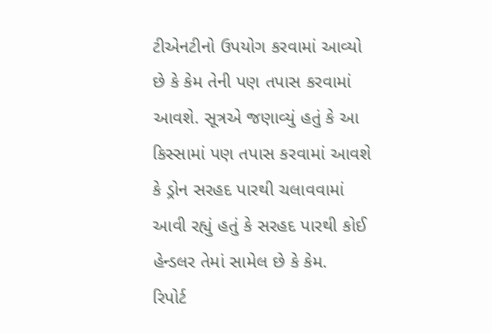ટીએનટીનો ઉપયોગ કરવામાં આવ્યો છે કે કેમ તેની પણ તપાસ કરવામાં આવશે. સૂત્રએ જણાવ્યું હતું કે આ કિસ્સામાં પણ તપાસ કરવામાં આવશે કે ડ્રોન સરહદ પારથી ચલાવવામાં આવી રહ્યું હતું કે સરહદ પારથી કોઈ હેન્ડલર તેમાં સામેલ છે કે કેમ.
રિપોર્ટ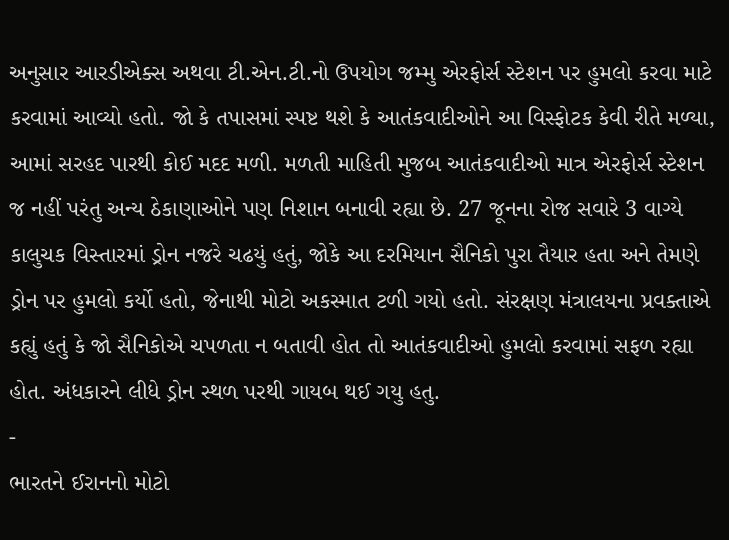અનુસાર આરડીએક્સ અથવા ટી.એન.ટી.નો ઉપયોગ જમ્મુ એરફોર્સ સ્ટેશન પર હુમલો કરવા માટે કરવામાં આવ્યો હતો. જો કે તપાસમાં સ્પષ્ટ થશે કે આતંકવાદીઓને આ વિસ્ફોટક કેવી રીતે મળ્યા, આમાં સરહદ પારથી કોઈ મદદ મળી. મળતી માહિતી મુજબ આતંકવાદીઓ માત્ર એરફોર્સ સ્ટેશન જ નહીં પરંતુ અન્ય ઠેકાણાઓને પણ નિશાન બનાવી રહ્યા છે. 27 જૂનના રોજ સવારે 3 વાગ્યે કાલુચક વિસ્તારમાં ડ્રોન નજરે ચઢયું હતું, જોકે આ દરમિયાન સૈનિકો પુરા તૈયાર હતા અને તેમણે ડ્રોન પર હુમલો કર્યો હતો, જેનાથી મોટો અકસ્માત ટળી ગયો હતો. સંરક્ષણ મંત્રાલયના પ્રવક્તાએ કહ્યું હતું કે જો સૈનિકોએ ચપળતા ન બતાવી હોત તો આતંકવાદીઓ હુમલો કરવામાં સફળ રહ્યા હોત. અંધકારને લીધે ડ્રોન સ્થળ પરથી ગાયબ થઈ ગયુ હતુ.
-
ભારતને ઈરાનનો મોટો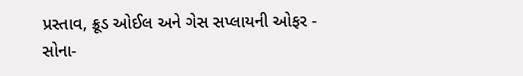પ્રસ્તાવ, ક્રૂડ ઓઈલ અને ગેસ સપ્લાયની ઓફર -
સોના-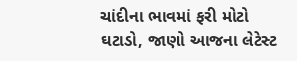ચાંદીના ભાવમાં ફરી મોટો ઘટાડો, જાણો આજના લેટેસ્ટ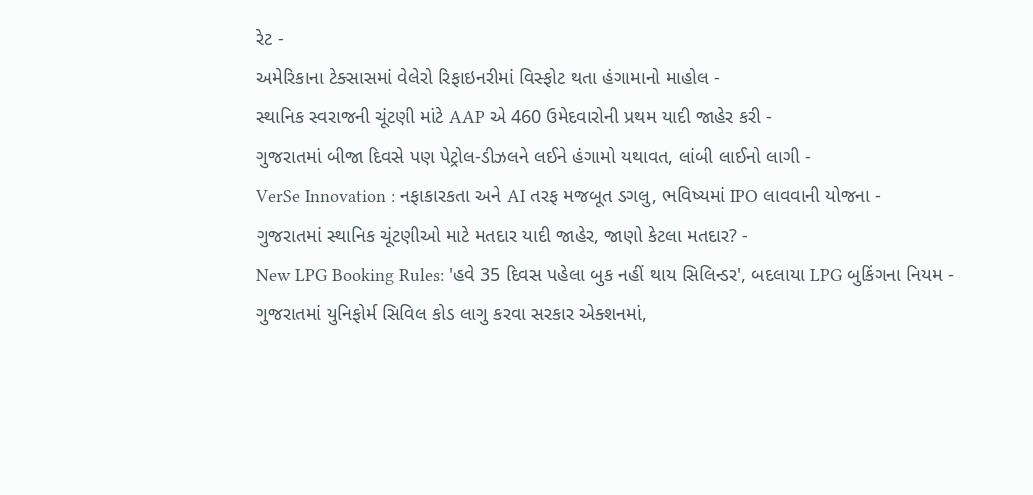રેટ -
અમેરિકાના ટેક્સાસમાં વેલેરો રિફાઇનરીમાં વિસ્ફોટ થતા હંગામાનો માહોલ -
સ્થાનિક સ્વરાજની ચૂંટણી માંટે AAP એ 460 ઉમેદવારોની પ્રથમ યાદી જાહેર કરી -
ગુજરાતમાં બીજા દિવસે પણ પેટ્રોલ-ડીઝલને લઈને હંગામો યથાવત, લાંબી લાઈનો લાગી -
VerSe Innovation : નફાકારકતા અને AI તરફ મજબૂત ડગલુ, ભવિષ્યમાં IPO લાવવાની યોજના -
ગુજરાતમાં સ્થાનિક ચૂંટણીઓ માટે મતદાર યાદી જાહેર, જાણો કેટલા મતદાર? -
New LPG Booking Rules: 'હવે 35 દિવસ પહેલા બુક નહીં થાય સિલિન્ડર', બદલાયા LPG બુકિંગના નિયમ -
ગુજરાતમાં યુનિફોર્મ સિવિલ કોડ લાગુ કરવા સરકાર એક્શનમાં,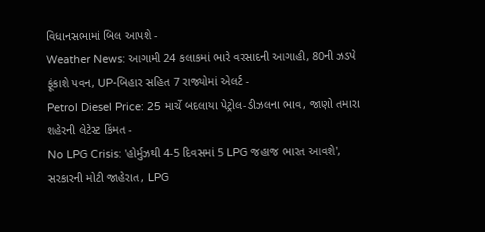વિધાનસભામાં બિલ આપશે -
Weather News: આગામી 24 કલાકમાં ભારે વરસાદની આગાહી, 80ની ઝડપે ફૂંકાશે પવન, UP-બિહાર સહિત 7 રાજ્યોમાં એલર્ટ -
Petrol Diesel Price: 25 માર્ચે બદલાયા પેટ્રોલ-ડીઝલના ભાવ, જાણો તમારા શહેરની લેટેસ્ટ કિંમત -
No LPG Crisis: 'હોર્મુઝથી 4-5 દિવસમાં 5 LPG જહાજ ભારત આવશે', સરકારની મોટી જાહેરાત, LPG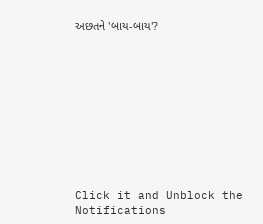અછતને 'બાય-બાય'?










Click it and Unblock the Notifications